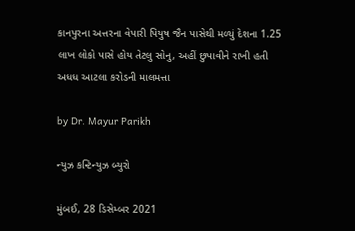કાનપુરના અત્તરના વેપારી પિયુષ જૈન પાસેથી મળ્યું દેશના 1.25 લાખ લોકો પાસે હોય તેટલુ સોનુ, અહીં છુપાવીને રાખી હતી અધધ આટલા કરોડની માલમત્તા

by Dr. Mayur Parikh

ન્યુઝ કન્ટિન્યુઝ બ્યુરો

મુંબઈ, 28 ડિસેમ્બર 2021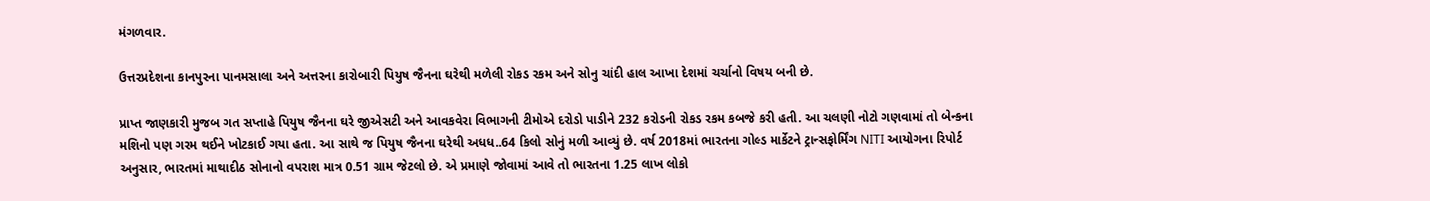મંગળવાર.

ઉત્તરપ્રદેશના કાનપુરના પાનમસાલા અને અત્તરના કારોબારી પિયુષ જૈનના ઘરેથી મળેલી રોકડ રકમ અને સોનુ ચાંદી હાલ આખા દેશમાં ચર્ચાનો વિષય બની છે.

પ્રાપ્ત જાણકારી મુજબ ગત સપ્તાહે પિયુષ જૈનના ઘરે જીએસટી અને આવકવેરા વિભાગની ટીમોએ દરોડો પાડીને 232 કરોડની રોકડ રકમ કબજે કરી હતી. આ ચલણી નોટો ગણવામાં તો બેન્કના મશિનો પણ ગરમ થઈને ખોટકાઈ ગયા હતા. આ સાથે જ પિયુષ જૈનના ઘરેથી અધધ..64 કિલો સોનું મળી આવ્યું છે. વર્ષ 2018માં ભારતના ગોલ્ડ માર્કેટને ટ્રાન્સફોર્મિંગ NITI આયોગના રિપોર્ટ અનુસાર, ભારતમાં માથાદીઠ સોનાનો વપરાશ માત્ર 0.51 ગ્રામ જેટલો છે. એ પ્રમાણે જોવામાં આવે તો ભારતના 1.25 લાખ લોકો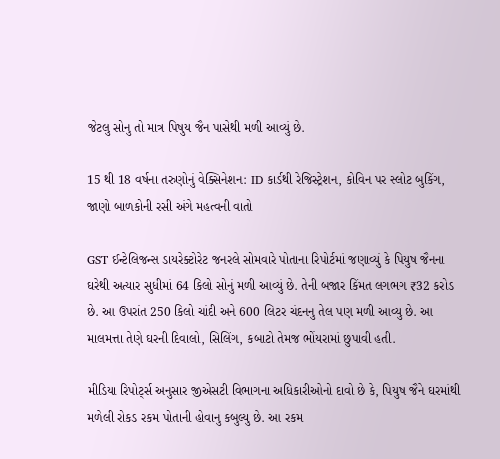જેટલુ સોનુ તો માત્ર પિષુય જૈન પાસેથી મળી આવ્યું છે.

15 થી 18 વર્ષના તરુણોનું વેક્સિનેશન: ID કાર્ડથી રેજિસ્ટ્રેશન, કોવિન પર સ્લોટ બુકિંગ, જાણો બાળકોની રસી અંગે મહત્વની વાતો

GST ઈન્ટેલિજન્સ ડાયરેક્ટોરેટ જનરલે સોમવારે પોતાના રિપોર્ટમાં જણાવ્યું કે પિયુષ જૈનના ઘરેથી અત્યાર સુધીમાં 64 કિલો સોનું મળી આવ્યું છે. તેની બજાર કિંમત લગભગ ₹32 કરોડ છે. આ ઉપરાંત 250 કિલો ચાંદી અને 600 લિટર ચંદનનુ તેલ પણ મળી આવ્યુ છે. આ માલમત્તા તેણે ઘરની દિવાલો, સિલિંગ, કબાટો તેમજ ભોંયરામાં છુપાવી હતી.

મીડિયા રિપોર્ટ્સ અનુસાર જીએસટી વિભાગના અધિકારીઓનો દાવો છે કે, પિયુષ જૈને ઘરમાંથી મળેલી રોકડ રકમ પોતાની હોવાનુ કબુલ્યુ છે. આ રકમ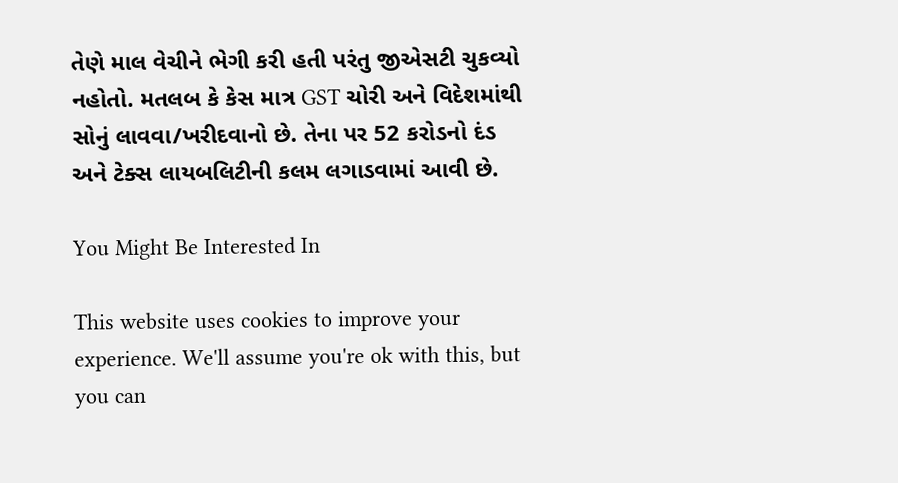તેણે માલ વેચીને ભેગી કરી હતી પરંતુ જીએસટી ચુકવ્યો નહોતો. મતલબ કે કેસ માત્ર GST ચોરી અને વિદેશમાંથી સોનું લાવવા/ખરીદવાનો છે. તેના પર 52 કરોડનો દંડ અને ટેક્સ લાયબલિટીની કલમ લગાડવામાં આવી છે.

You Might Be Interested In

This website uses cookies to improve your experience. We'll assume you're ok with this, but you can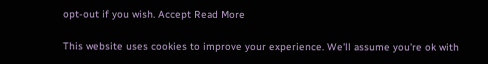opt-out if you wish. Accept Read More

This website uses cookies to improve your experience. We'll assume you're ok with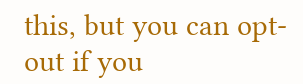this, but you can opt-out if you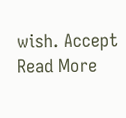wish. Accept Read More